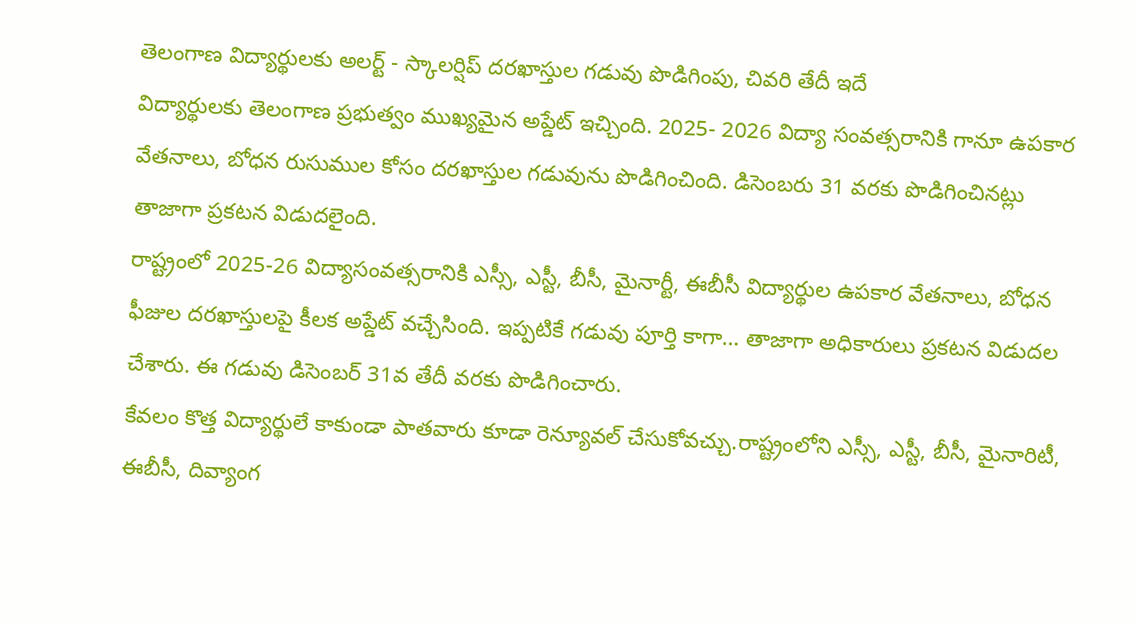తెలంగాణ విద్యార్థులకు అలర్ట్ - స్కాలర్షిప్ దరఖాస్తుల గడువు పొడిగింపు, చివరి తేదీ ఇదే
విద్యార్థులకు తెలంగాణ ప్రభుత్వం ముఖ్యమైన అప్డేట్ ఇచ్చింది. 2025- 2026 విద్యా సంవత్సరానికి గానూ ఉపకార వేతనాలు, బోధన రుసుముల కోసం దరఖాస్తుల గడువును పొడిగించింది. డిసెంబరు 31 వరకు పొడిగించినట్లు తాజాగా ప్రకటన విడుదలైంది.
రాష్ట్రంలో 2025-26 విద్యాసంవత్సరానికి ఎస్సీ, ఎస్టీ, బీసీ, మైనార్టీ, ఈబీసీ విద్యార్థుల ఉపకార వేతనాలు, బోధన ఫీజుల దరఖాస్తులపై కీలక అప్డేట్ వచ్చేసింది. ఇప్పటికే గడువు పూర్తి కాగా… తాజాగా అధికారులు ప్రకటన విడుదల చేశారు. ఈ గడువు డిసెంబర్ 31వ తేదీ వరకు పొడిగించారు.
కేవలం కొత్త విద్యార్థులే కాకుండా పాతవారు కూడా రెన్యూవల్ చేసుకోవచ్చు.రాష్ట్రంలోని ఎస్సీ, ఎస్టీ, బీసీ, మైనారిటీ, ఈబీసీ, దివ్యాంగ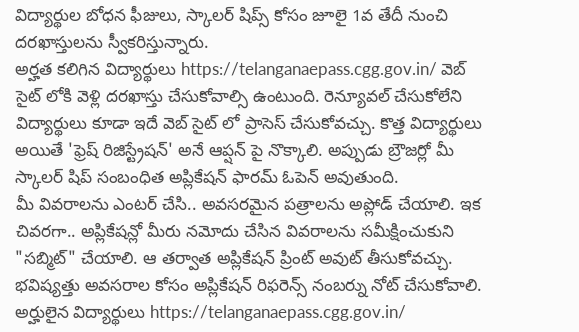విద్యార్థుల బోధన ఫీజులు, స్కాలర్ షిప్స్ కోసం జూలై 1వ తేదీ నుంచి దరఖాస్తులను స్వీకరిస్తున్నారు.
అర్హత కలిగిన విద్యార్థులు https://telanganaepass.cgg.gov.in/ వెబ్ సైట్ లోకి వెళ్లి దరఖాస్తు చేసుకోవాల్సి ఉంటుంది. రెన్యూవల్ చేసుకోలేని విద్యార్థులు కూడా ఇదే వెబ్ సైట్ లో ప్రాసెస్ చేసుకోవచ్చు. కొత్త విద్యార్థులు అయితే 'ఫ్రెష్ రిజిస్ట్రేషన్' అనే ఆప్షన్ పై నొక్కాలి. అప్పుడు బ్రౌజర్లో మీ స్కాలర్ షిప్ సంబంధిత అప్లికేషన్ ఫారమ్ ఓపెన్ అవుతుంది.
మీ వివరాలను ఎంటర్ చేసి.. అవసరమైన పత్రాలను అప్లోడ్ చేయాలి. ఇక చివరగా.. అప్లికేషన్లో మీరు నమోదు చేసిన వివరాలను సమీక్షించుకుని "సబ్మిట్" చేయాలి. ఆ తర్వాత అప్లికేషన్ ప్రింట్ అవుట్ తీసుకోవచ్చు. భవిష్యత్తు అవసరాల కోసం అప్లికేషన్ రిఫరెన్స్ నంబర్ను నోట్ చేసుకోవాలి.
అర్హులైన విద్యార్థులు https://telanganaepass.cgg.gov.in/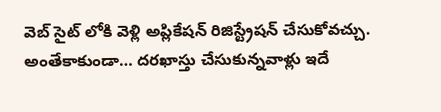వెబ్ సైట్ లోకి వెళ్లి అప్లికేషన్ రిజిస్ట్రేషన్ చేసుకోవచ్చు. అంతేకాకుండా… దరఖాస్తు చేసుకున్నవాళ్లు ఇదే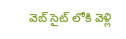వెబ్ సైట్ లోకి వెళ్లి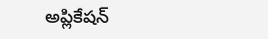అప్లికేషన్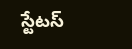స్టేటస్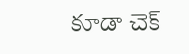కూడా చెక్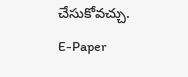చేసుకోవచ్చు.
E-Paper